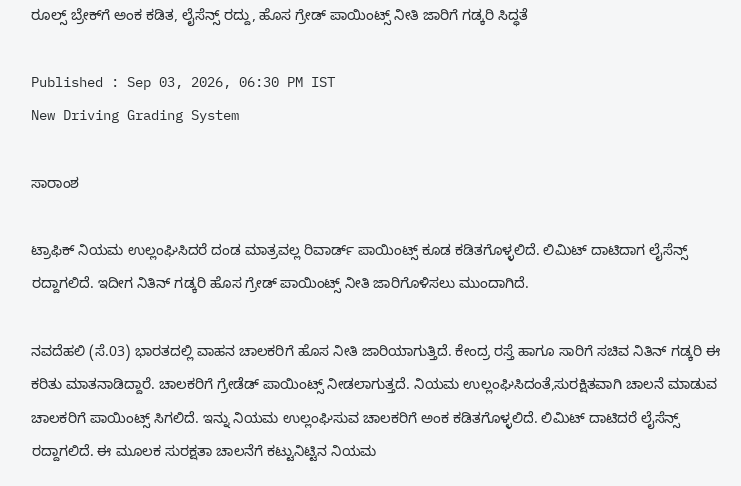ರೂಲ್ಸ್ ಬ್ರೇಕ್‌ಗೆ ಅಂಕ ಕಡಿತ, ಲೈಸೆನ್ಸ್ ರದ್ದು, ಹೊಸ ಗ್ರೇಡ್ ಪಾಯಿಂಟ್ಸ್ ನೀತಿ ಜಾರಿಗೆ ಗಡ್ಕರಿ ಸಿದ್ಧತೆ

Published : Sep 03, 2026, 06:30 PM IST
New Driving Grading System

ಸಾರಾಂಶ

ಟ್ರಾಫಿಕ್ ನಿಯಮ ಉಲ್ಲಂಘಿಸಿದರೆ ದಂಡ ಮಾತ್ರವಲ್ಲ ರಿವಾರ್ಡ್ ಪಾಯಿಂಟ್ಸ್ ಕೂಡ ಕಡಿತಗೊಳ್ಳಲಿದೆ. ಲಿಮಿಟ್ ದಾಟಿದಾಗ ಲೈಸೆನ್ಸ್ ರದ್ದಾಗಲಿದೆ. ಇದೀಗ ನಿತಿನ್ ಗಡ್ಕರಿ ಹೊಸ ಗ್ರೇಡ್ ಪಾಯಿಂಟ್ಸ್ ನೀತಿ ಜಾರಿಗೊಳಿಸಲು ಮುಂದಾಗಿದೆ.

ನವದೆಹಲಿ (ಸೆ.03) ಭಾರತದಲ್ಲಿ ವಾಹನ ಚಾಲಕರಿಗೆ ಹೊಸ ನೀತಿ ಜಾರಿಯಾಗುತ್ತಿದೆ. ಕೇಂದ್ರ ರಸ್ತೆ ಹಾಗೂ ಸಾರಿಗೆ ಸಚಿವ ನಿತಿನ್ ಗಡ್ಕರಿ ಈ ಕರಿತು ಮಾತನಾಡಿದ್ದಾರೆ. ಚಾಲಕರಿಗೆ ಗ್ರೇಡೆಡ್ ಪಾಯಿಂಟ್ಸ್ ನೀಡಲಾಗುತ್ತದೆ. ನಿಯಮ ಉಲ್ಲಂಘಿಸಿದಂತೆ,ಸುರಕ್ಷಿತವಾಗಿ ಚಾಲನೆ ಮಾಡುವ ಚಾಲಕರಿಗೆ ಪಾಯಿಂಟ್ಸ್ ಸಿಗಲಿದೆ. ಇನ್ನು ನಿಯಮ ಉಲ್ಲಂಘಿಸುವ ಚಾಲಕರಿಗೆ ಅಂಕ ಕಡಿತಗೊಳ್ಳಲಿದೆ. ಲಿಮಿಟ್ ದಾಟಿದರೆ ಲೈಸೆನ್ಸ್ ರದ್ದಾಗಲಿದೆ. ಈ ಮೂಲಕ ಸುರಕ್ಷತಾ ಚಾಲನೆಗೆ ಕಟ್ಟುನಿಟ್ಟಿನ ನಿಯಮ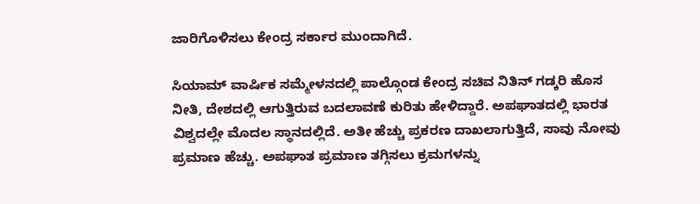ಜಾರಿಗೊಳಿಸಲು ಕೇಂದ್ರ ಸರ್ಕಾರ ಮುಂದಾಗಿದೆ.

ಸಿಯಾಮ್ ವಾರ್ಷಿಕ ಸಮ್ಮೇಳನದಲ್ಲಿ ಪಾಲ್ಗೊಂಡ ಕೇಂದ್ರ ಸಚಿವ ನಿತಿನ್ ಗಡ್ಕರಿ ಹೊಸ ನೀತಿ, ದೇಶದಲ್ಲಿ ಆಗುತ್ತಿರುವ ಬದಲಾವಣೆ ಕುರಿತು ಹೇಳಿದ್ದಾರೆ. ಅಪಘಾತದಲ್ಲಿ ಭಾರತ ವಿಶ್ವದಲ್ಲೇ ಮೊದಲ ಸ್ಥಾನದಲ್ಲಿದೆ. ಅತೀ ಹೆಚ್ಚು ಪ್ರಕರಣ ದಾಖಲಾಗುತ್ತಿದೆ, ಸಾವು ನೋವು ಪ್ರಮಾಣ ಹೆಚ್ಚು. ಅಪಘಾತ ಪ್ರಮಾಣ ತಗ್ಗಿಸಲು ಕ್ರಮಗಳನ್ನು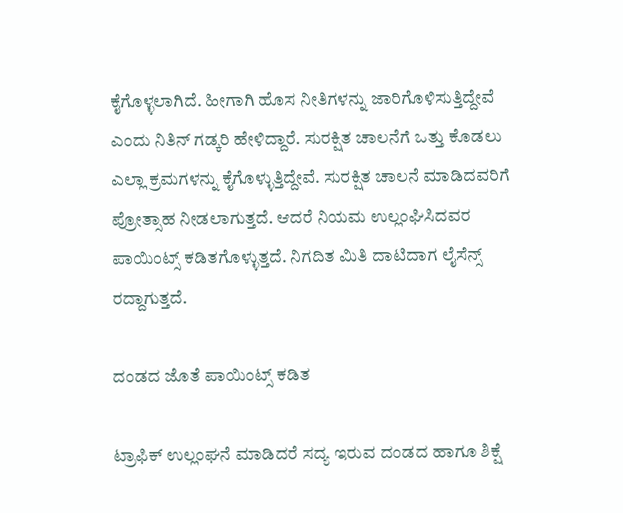ಕೈಗೊಳ್ಳಲಾಗಿದೆ. ಹೀಗಾಗಿ ಹೊಸ ನೀತಿಗಳನ್ನು ಜಾರಿಗೊಳಿಸುತ್ತಿದ್ದೇವೆ ಎಂದು ನಿತಿನ್ ಗಡ್ಕರಿ ಹೇಳಿದ್ದಾರೆ. ಸುರಕ್ಷಿತ ಚಾಲನೆಗೆ ಒತ್ತು ಕೊಡಲು ಎಲ್ಲಾ ಕ್ರಮಗಳನ್ನು ಕೈಗೊಳ್ಳುತ್ತಿದ್ದೇವೆ. ಸುರಕ್ಷಿತ ಚಾಲನೆ ಮಾಡಿದವರಿಗೆ ಪ್ರೋತ್ಸಾಹ ನೀಡಲಾಗುತ್ತದೆ. ಆದರೆ ನಿಯಮ ಉಲ್ಲಂಘಿಸಿದವರ ಪಾಯಿಂಟ್ಸ್ ಕಡಿತಗೊಳ್ಳುತ್ತದೆ. ನಿಗದಿತ ಮಿತಿ ದಾಟಿದಾಗ ಲೈಸೆನ್ಸ್ ರದ್ದಾಗುತ್ತದೆ.

ದಂಡದ ಜೊತೆ ಪಾಯಿಂಟ್ಸ್ ಕಡಿತ

ಟ್ರಾಫಿಕ್ ಉಲ್ಲಂಘನೆ ಮಾಡಿದರೆ ಸದ್ಯ ಇರುವ ದಂಡದ ಹಾಗೂ ಶಿಕ್ಷೆ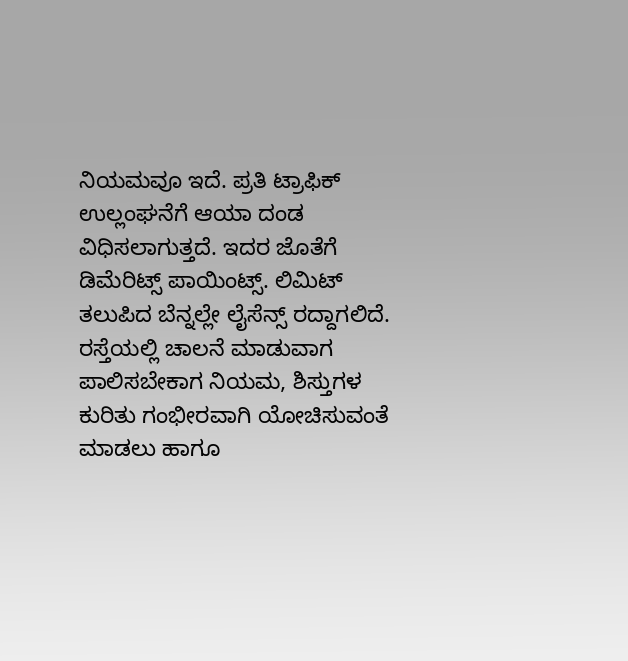ನಿಯಮವೂ ಇದೆ. ಪ್ರತಿ ಟ್ರಾಫಿಕ್ ಉಲ್ಲಂಘನೆಗೆ ಆಯಾ ದಂಡ ವಿಧಿಸಲಾಗುತ್ತದೆ. ಇದರ ಜೊತೆಗೆ ಡಿಮೆರಿಟ್ಸ್ ಪಾಯಿಂಟ್ಸ್. ಲಿಮಿಟ್ ತಲುಪಿದ ಬೆನ್ನಲ್ಲೇ ಲೈಸೆನ್ಸ್ ರದ್ದಾಗಲಿದೆ. ರಸ್ತೆಯಲ್ಲಿ ಚಾಲನೆ ಮಾಡುವಾಗ ಪಾಲಿಸಬೇಕಾಗ ನಿಯಮ, ಶಿಸ್ತುಗಳ ಕುರಿತು ಗಂಭೀರವಾಗಿ ಯೋಚಿಸುವಂತೆ ಮಾಡಲು ಹಾಗೂ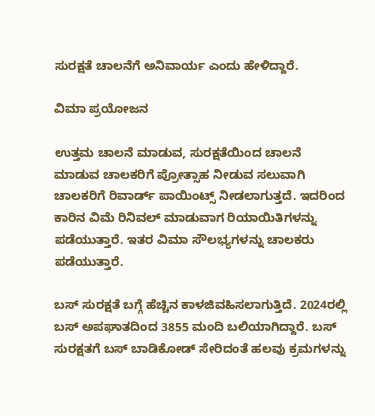ಸುರಕ್ಷತೆ ಚಾಲನೆಗೆ ಅನಿವಾರ್ಯ ಎಂದು ಹೇಳಿದ್ದಾರೆ.

ವಿಮಾ ಪ್ರಯೋಜನ

ಉತ್ತಮ ಚಾಲನೆ ಮಾಡುವ, ಸುರಕ್ಷತೆಯಿಂದ ಚಾಲನೆ ಮಾಡುವ ಚಾಲಕರಿಗೆ ಪ್ರೋತ್ಸಾಹ ನೀಡುವ ಸಲುವಾಗಿ ಚಾಲಕರಿಗೆ ರಿವಾರ್ಡ್ ಪಾಯಿಂಟ್ಸ್ ನೀಡಲಾಗುತ್ತದೆ. ಇದರಿಂದ ಕಾರಿನ ವಿಮೆ ರಿನಿವಲ್ ಮಾಡುವಾಗ ರಿಯಾಯಿತಿಗಳನ್ನು ಪಡೆಯುತ್ತಾರೆ. ಇತರ ವಿಮಾ ಸೌಲಭ್ಯಗಳನ್ನು ಚಾಲಕರು ಪಡೆಯುತ್ತಾರೆ.

ಬಸ್ ಸುರಕ್ಷತೆ ಬಗ್ಗೆ ಹೆಚ್ಚಿನ ಕಾಳಜಿವಹಿಸಲಾಗುತ್ತಿದೆ. 2024ರಲ್ಲಿ ಬಸ್ ಅಪಘಾತದಿಂದ 3855 ಮಂದಿ ಬಲಿಯಾಗಿದ್ದಾರೆ. ಬಸ್ ಸುರಕ್ಷತಗೆ ಬಸ್ ಬಾಡಿಕೋಡ್ ಸೇರಿದಂತೆ ಹಲವು ಕ್ರಮಗಳನ್ನು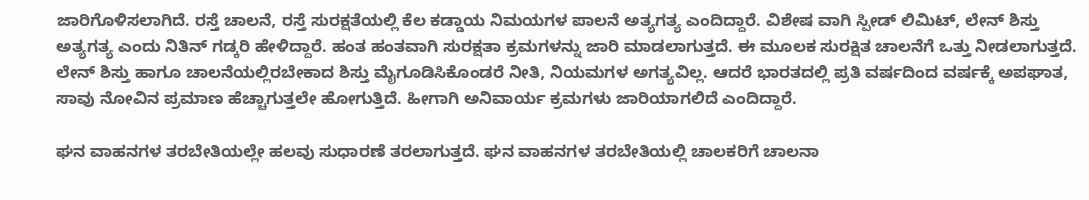ಜಾರಿಗೊಳಿಸಲಾಗಿದೆ. ರಸ್ತೆ ಚಾಲನೆ, ರಸ್ತೆ ಸುರಕ್ಷತೆಯಲ್ಲಿ ಕೆಲ ಕಡ್ಡಾಯ ನಿಮಯಗಳ ಪಾಲನೆ ಅತ್ಯಗತ್ಯ ಎಂದಿದ್ದಾರೆ. ವಿಶೇಷ ವಾಗಿ ಸ್ಪೀಡ್ ಲಿಮಿಟ್, ಲೇನ್ ಶಿಸ್ತು ಅತ್ಯಗತ್ಯ ಎಂದು ನಿತಿನ್ ಗಡ್ಕರಿ ಹೇಳಿದ್ದಾರೆ. ಹಂತ ಹಂತವಾಗಿ ಸುರಕ್ಷತಾ ಕ್ರಮಗಳನ್ನು ಜಾರಿ ಮಾಡಲಾಗುತ್ತದೆ. ಈ ಮೂಲಕ ಸುರಕ್ಷಿತ ಚಾಲನೆಗೆ ಒತ್ತು ನೀಡಲಾಗುತ್ತದೆ. ಲೇನ್ ಶಿಸ್ತು ಹಾಗೂ ಚಾಲನೆಯಲ್ಲಿರಬೇಕಾದ ಶಿಸ್ತು ಮೈಗೂಡಿಸಿಕೊಂಡರೆ ನೀತಿ, ನಿಯಮಗಳ ಅಗತ್ಯವಿಲ್ಲ. ಆದರೆ ಭಾರತದಲ್ಲಿ ಪ್ರತಿ ವರ್ಷದಿಂದ ವರ್ಷಕ್ಕೆ ಅಪಘಾತ, ಸಾವು ನೋವಿನ ಪ್ರಮಾಣ ಹೆಚ್ಚಾಗುತ್ತಲೇ ಹೋಗುತ್ತಿದೆ. ಹೀಗಾಗಿ ಅನಿವಾರ್ಯ ಕ್ರಮಗಳು ಜಾರಿಯಾಗಲಿದೆ ಎಂದಿದ್ದಾರೆ.

ಘನ ವಾಹನಗಳ ತರಬೇತಿಯಲ್ಲೇ ಹಲವು ಸುಧಾರಣೆ ತರಲಾಗುತ್ತದೆ. ಘನ ವಾಹನಗಳ ತರಬೇತಿಯಲ್ಲಿ ಚಾಲಕರಿಗೆ ಚಾಲನಾ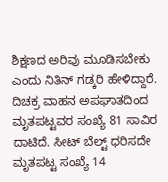ಶಿಕ್ಷಣದ ಅರಿವು ಮೂಡಿಸಬೇಕು ಎಂದು ನಿತಿನ್ ಗಡ್ಕರಿ ಹೇಳಿದ್ದಾರೆ. ದಿಚಕ್ರ ವಾಹನ ಅಪಘಾತದಿಂದ ಮೃತಪಟ್ಟವರ ಸಂಖ್ಯೆ 81 ಸಾವಿರ ದಾಟಿದೆ. ಸೀಟ್ ಬೆಲ್ಟ್ ಧರಿಸದೇ ಮೃತಪಟ್ಟ ಸಂಖ್ಯೆ 14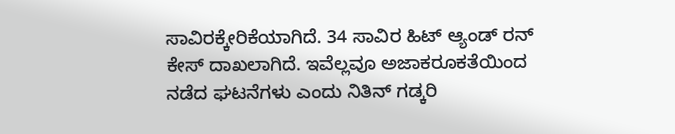ಸಾವಿರಕ್ಕೇರಿಕೆಯಾಗಿದೆ. 34 ಸಾವಿರ ಹಿಟ್ ಆ್ಯಂಡ್ ರನ್ ಕೇಸ್ ದಾಖಲಾಗಿದೆ. ಇವೆಲ್ಲವೂ ಅಜಾಕರೂಕತೆಯಿಂದ ನಡೆದ ಘಟನೆಗಳು ಎಂದು ನಿತಿನ್ ಗಡ್ಕರಿ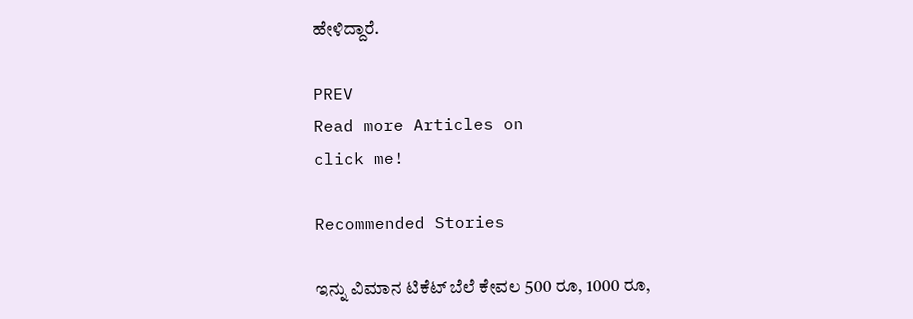ಹೇಳಿದ್ದಾರೆ.

PREV
Read more Articles on
click me!

Recommended Stories

ಇನ್ನು ವಿಮಾನ ಟಿಕೆಟ್ ಬೆಲೆ ಕೇವಲ 500 ರೂ, 1000 ರೂ,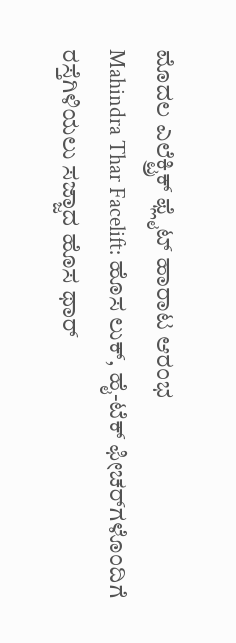ಮೊದಲ ಎಲೆಕ್ಟ್ರಿಕ್ ಫ್ಲೈಟ್ ಹಾರಾಟ ಆರಂಭ
Mahindra Thar Facelift: ಹೊಸ ಲುಕ್, ಹೈ-ಟೆಕ್ ಫೀಚರ್‌ಗಳೊಂದಿಗೆ ರಸ್ತೆಗಿಳಿಯಲು ಸಜ್ಜಾದ ಹೊಸ ಥಾರ್